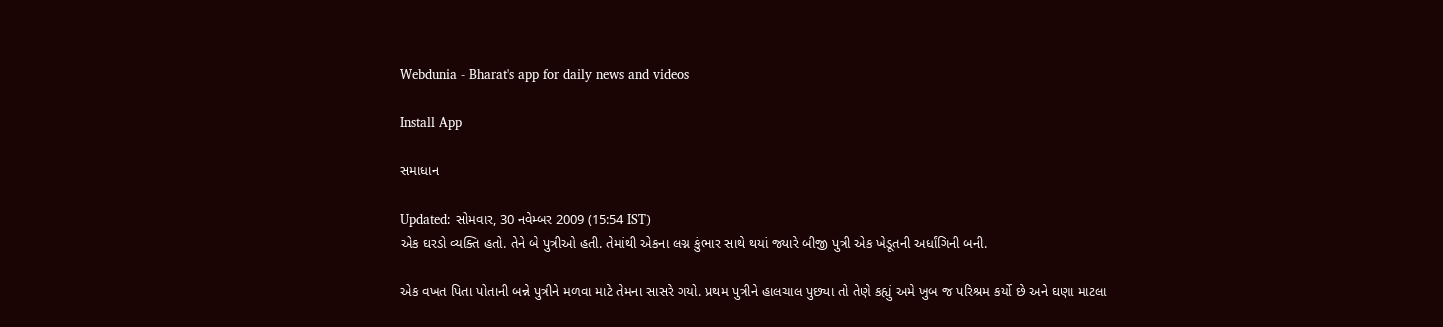Webdunia - Bharat's app for daily news and videos

Install App

સમાધાન

Updated: સોમવાર, 30 નવેમ્બર 2009 (15:54 IST)
એક ઘરડો વ્યક્તિ હતો. તેને બે પુત્રીઓ હતી. તેમાંથી એકના લગ્ન કુંભાર સાથે થયાં જ્યારે બીજી પુત્રી એક ખેડૂતની અર્ધાંગિની બની.

એક વખત પિતા પોતાની બન્ને પુત્રીને મળવા માટે તેમના સાસરે ગયો. પ્રથમ પુત્રીને હાલચાલ પુછ્યા તો તેણે કહ્યું અમે ખુબ જ પરિશ્રમ કર્યો છે અને ઘણા માટલા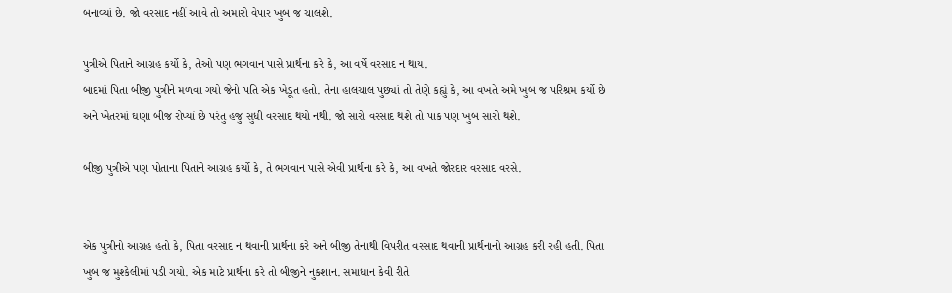બનાવ્યાં છે. જો વરસાદ નહીં આવે તો અમારો વેપાર ખુબ જ ચાલશે.

પુત્રીએ પિતાને આગ્રહ કર્યો કે, તેઓ પણ ભગવાન પાસે પ્રાર્થના કરે કે, આ વર્ષે વરસાદ ન થાય.
બાદમાં પિતા બીજી પુત્રીને મળવા ગયો જેનો પતિ એક ખેડૂત હતો. તેના હાલચાલ પુછ્યાં તો તેણે કહ્યું કે, આ વખતે અમે ખુબ જ પરિશ્રમ કર્યો છે અને ખેતરમાં ઘણા બીજ રોપ્યાં છે પરંતુ હજુ સુધી વરસાદ થયો નથી. જો સારો વરસાદ થશે તો પાક પણ ખુબ સારો થશે.

બીજી પુત્રીએ પણ પોતાના પિતાને આગ્રહ કર્યો કે, તે ભગવાન પાસે એવી પ્રાર્થના કરે કે, આ વખતે જોરદાર વરસાદ વરસે.


એક પુત્રીનો આગ્રહ હતો કે, પિતા વરસાદ ન થવાની પ્રાર્થના કરે અને બીજી તેનાથી વિપરીત વરસાદ થવાની પ્રાર્થનાનો આગ્રહ કરી રહી હતી. પિતા ખુબ જ મુશ્કેલીમાં પડી ગયો. એક માટે પ્રાર્થના કરે તો બીજીને નુકશાન. સમાધાન કેવી રીતે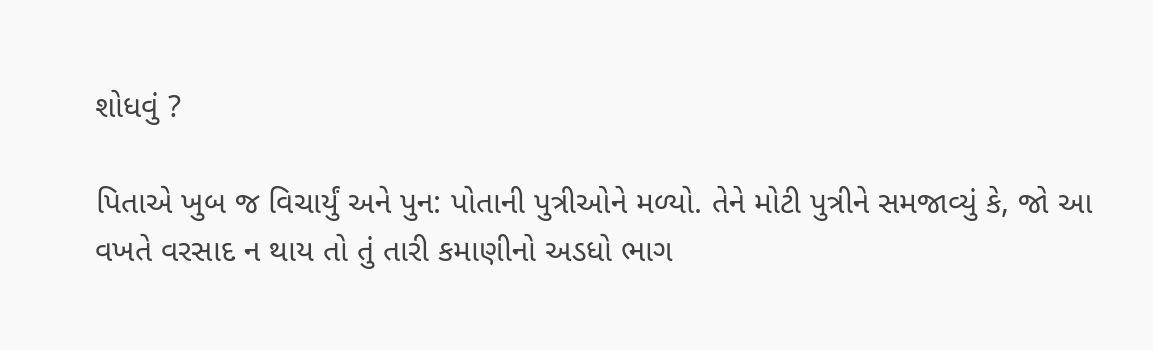શોધવું ?

પિતાએ ખુબ જ વિચાર્યું અને પુન: પોતાની પુત્રીઓને મળ્યો. તેને મોટી પુત્રીને સમજાવ્યું કે, જો આ વખતે વરસાદ ન થાય તો તું તારી કમાણીનો અડધો ભાગ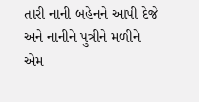તારી નાની બહેનને આપી દેજે અને નાનીને પુત્રીને મળીને એમ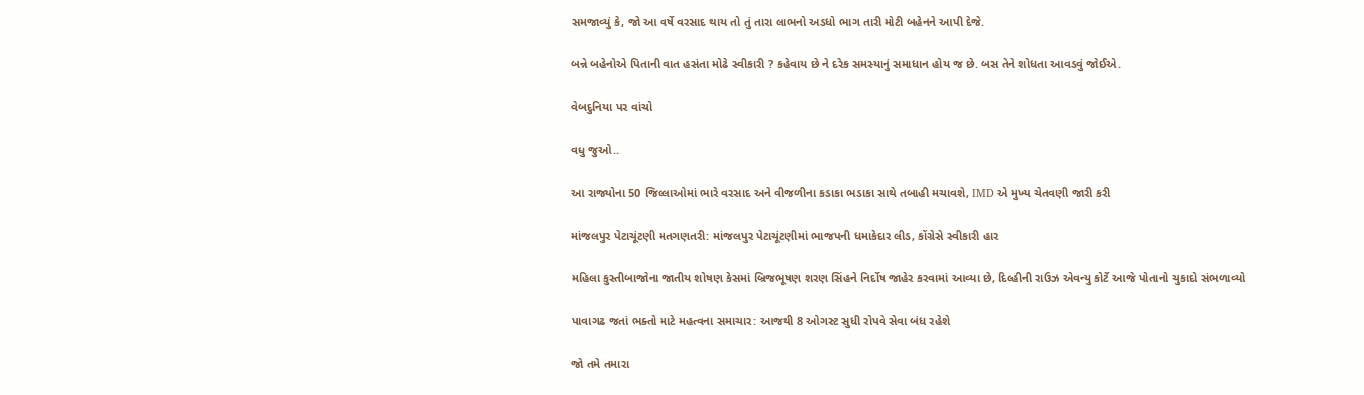સમજાવ્યું કે, જો આ વર્ષે વરસાદ થાય તો તું તારા લાભનો અડધો ભાગ તારી મોટી બહેનને આપી દેજે.

બન્ને બહેનોએ પિતાની વાત હસંતા મોઢે સ્વીકારી ? કહેવાય છે ને દરેક સમસ્યાનું સમાધાન હોય જ છે. બસ તેને શોધતા આવડવું જોઈએ.

વેબદુનિયા પર વાંચો

વધુ જુઓ..

આ રાજ્યોના 50 જિલ્લાઓમાં ભારે વરસાદ અને વીજળીના કડાકા ભડાકા સાથે તબાહી મચાવશે, IMD એ મુખ્ય ચેતવણી જારી કરી

માંજલપુર પેટાચૂંટણી મતગણતરી: માંજલપુર પેટાચૂંટણીમાં ભાજપની ધમાકેદાર લીડ, કોંગ્રેસે સ્વીકારી હાર

મહિલા કુસ્તીબાજોના જાતીય શોષણ કેસમાં બ્રિજભૂષણ શરણ સિંહને નિર્દોષ જાહેર કરવામાં આવ્યા છે, દિલ્હીની રાઉઝ એવન્યુ કોર્ટે આજે પોતાનો ચુકાદો સંભળાવ્યો

પાવાગઢ જતાં ભક્તો માટે મહત્વના સમાચાર: આજથી 8 ઓગસ્ટ સુધી રોપવે સેવા બંધ રહેશે

જો તમે તમારા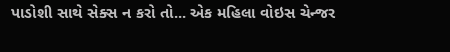પાડોશી સાથે સેક્સ ન કરો તો... એક મહિલા વોઇસ ચેન્જર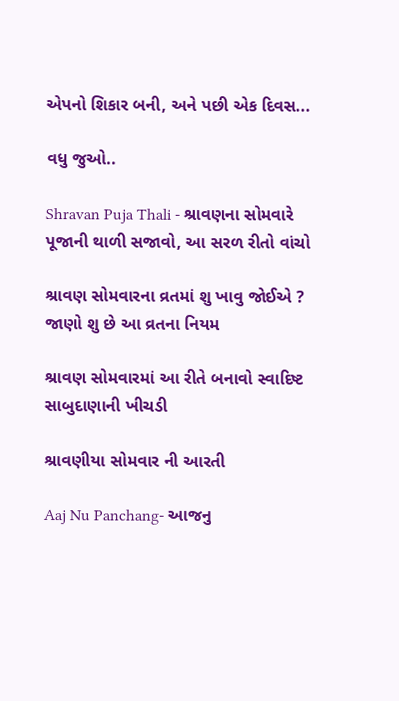એપનો શિકાર બની, અને પછી એક દિવસ...

વધુ જુઓ..

Shravan Puja Thali - શ્રાવણના સોમવારે પૂજાની થાળી સજાવો, આ સરળ રીતો વાંચો

શ્રાવણ સોમવારના વ્રતમાં શુ ખાવુ જોઈએ ? જાણો શુ છે આ વ્રતના નિયમ

શ્રાવણ સોમવારમાં આ રીતે બનાવો સ્વાદિષ્ટ સાબુદાણાની ખીચડી

શ્રાવણીયા સોમવાર ની આરતી

Aaj Nu Panchang- આજનુ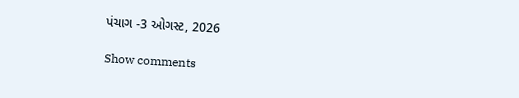પંચાગ -3 ઓગસ્ટ, 2026

Show comments